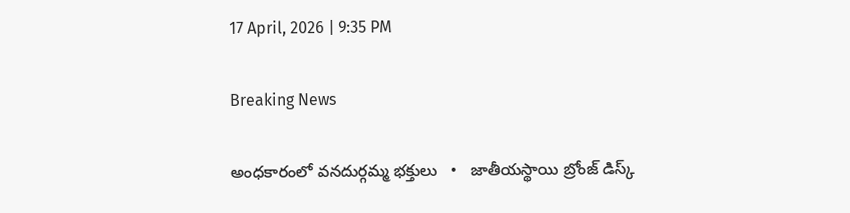17 April, 2026 | 9:35 PM

Breaking News

అంధకారంలో వనదుర్గమ్మ భక్తులు   •   జాతీయస్థాయి బ్రోంజ్ డిస్క్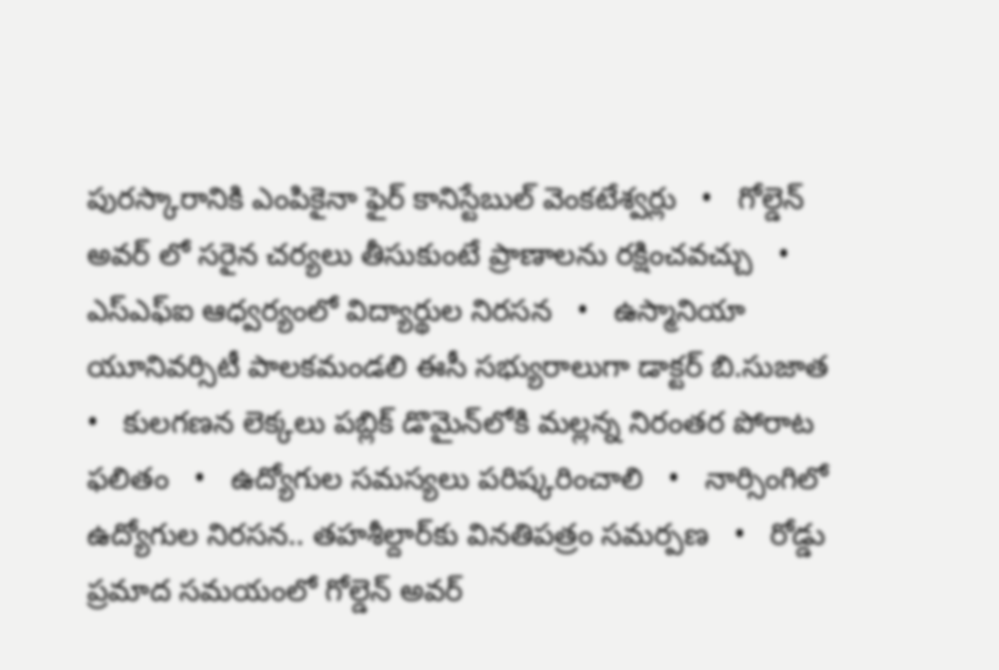పురస్కారానికి ఎంపికైనా ఫైర్ కానిస్టేబుల్ వెంకటేశ్వర్లు   •   గోల్డెన్ అవర్ లో సరైన చర్యలు తీసుకుంటే ప్రాణాలను రక్షించవచ్చు   •   ఎస్ఎఫ్ఐ ఆధ్వర్యంలో విద్యార్థుల నిరసన   •   ఉస్మానియా యూనివర్సిటీ పాలకమండలి ఈసీ సభ్యురాలుగా డాక్టర్ బి.సుజాత   •   కులగణన లెక్కలు పబ్లిక్ డొమైన్‌లోకి మల్లన్న నిరంతర పోరాట ఫలితం   •   ఉద్యోగుల సమస్యలు పరిష్కరించాలి   •   నార్సింగిలో ఉద్యోగుల నిరసన.. తహశీల్దార్‌కు వినతిపత్రం సమర్పణ   •   రోడ్డు ప్రమాద సమయంలో గోల్డెన్ అవర్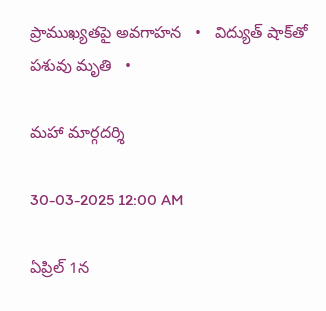ప్రాముఖ్యతపై అవగాహన   •   విద్యుత్ షాక్‌తో పశువు మృతి   •

మహా మార్గదర్శి

30-03-2025 12:00 AM

ఏప్రిల్ 1న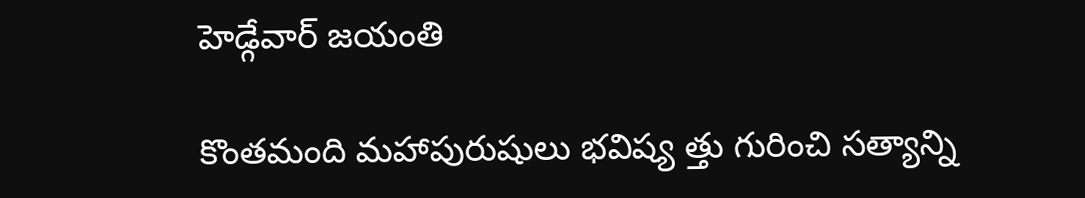హెడ్గేవార్ జయంతి

కొంతమంది మహాపురుషులు భవిష్య త్తు గురించి సత్యాన్ని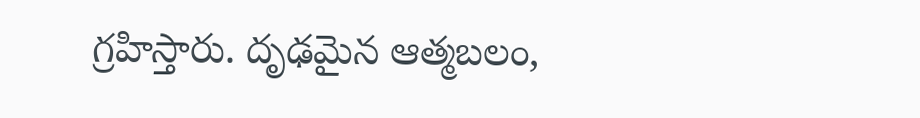గ్రహిస్తారు. దృఢమైన ఆత్మబలం,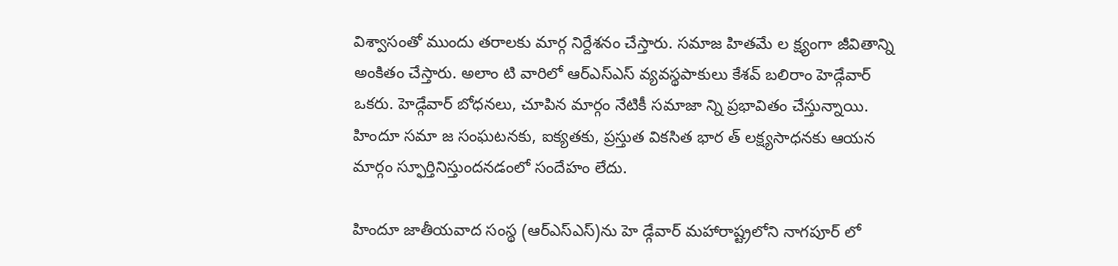విశ్వాసంతో ముందు తరాలకు మార్గ నిర్దేశనం చేస్తారు. సమాజ హితమే ల క్ష్యంగా జీవితాన్ని అంకితం చేస్తారు. అలాం టి వారిలో ఆర్‌ఎస్‌ఎస్ వ్యవస్థపాకులు కేశవ్ బలిరాం హెడ్గేవార్ ఒకరు. హెడ్గేవార్ బోధనలు, చూపిన మార్గం నేటికీ సమాజా న్ని ప్రభావితం చేస్తున్నాయి. హిందూ సమా జ సంఘటనకు, ఐక్యతకు, ప్రస్తుత వికసిత భార త్ లక్ష్యసాధనకు ఆయన మార్గం స్ఫూర్తినిస్తుందనడంలో సందేహం లేదు.

హిందూ జాతీయవాద సంస్థ (ఆర్‌ఎస్‌ఎస్)ను హె డ్గేవార్ మహారాష్ట్రలోని నాగపూర్ లో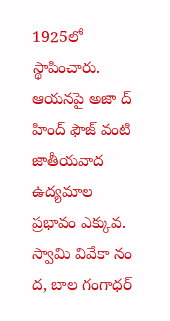1925లో స్థాపించారు. ఆయనపై అజా ద్ హింద్ ఫౌజ్ వంటి జాతీయవాద ఉద్యమాల ప్రభావం ఎక్కువ. స్వామి వివేకా నం ద, బాల గంగాధర్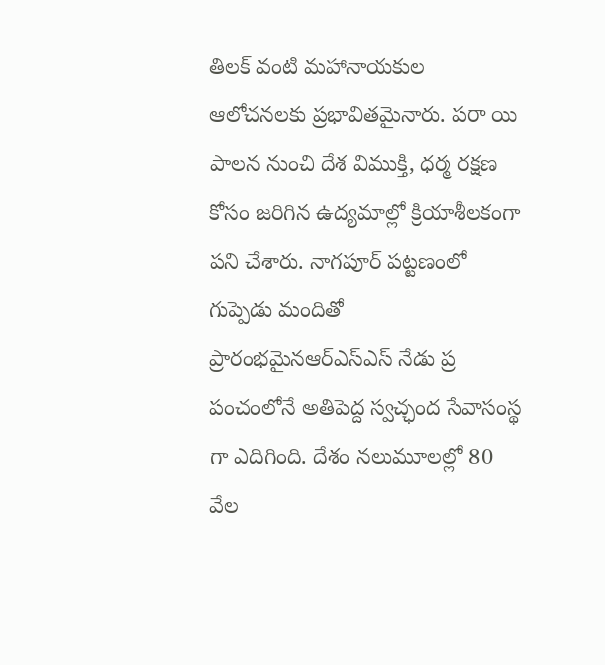తిలక్ వంటి మహానాయకుల ఆలోచనలకు ప్రభావితమైనారు. పరా యి పాలన నుంచి దేశ విముక్తి, ధర్మ రక్షణ కోసం జరిగిన ఉద్యమాల్లో క్రియాశీలకంగా పని చేశారు. నాగపూర్ పట్టణంలో గుప్పెడు మందితో ప్రారంభమైనఆర్‌ఎస్‌ఎస్ నేడు ప్ర పంచంలోనే అతిపెద్ద స్వచ్ఛంద సేవాసంస్థ గా ఎదిగింది. దేశం నలుమూలల్లో 80 వేల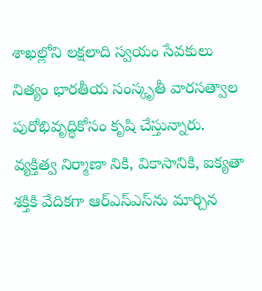శాఖల్లోని లక్షలాది స్వయం సేవకులు నిత్యం భారతీయ సంస్కృతీ వారసత్వాల పురోభివృద్ధికోసం కృషి చేస్తున్నారు. వ్యక్తిత్వ నిర్మాణా నికి, వికాసానికి, ఐక్యతా శక్తికి వేదికగా ఆర్‌ఎస్‌ఎస్‌ను మార్చిన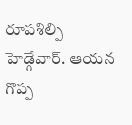రూపశిల్పి హెడ్గేవార్. ఆయన గొప్ప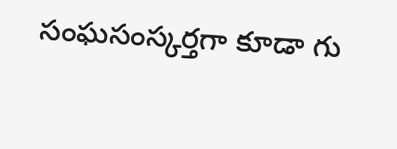సంఘసంస్కర్తగా కూడా గు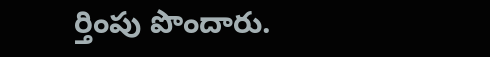ర్తింపు పొందారు.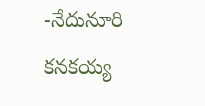-నేదునూరి కనకయ్య